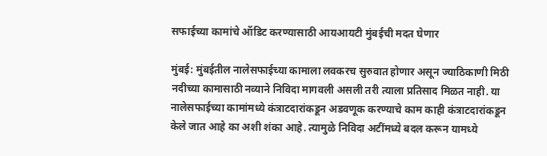सफाईच्या कामांचे ऑडिट करण्यासाठी आयआयटी मुंबईची मदत घेणार

मुंबई: मुंबईतील नालेसफाईच्या कामाला लवकरच सुरुवात होणार असून ज्याठिकाणी मिठी नदीच्या कामासाठी नव्याने निविदा मागवली असली तरी त्याला प्रतिसाद मिळत नाही. या नालेसफाईच्या कामांमध्ये कंत्राटदारांकडून अडवणूक करण्याचे काम काही कंत्राटदारांकडून केले जात आहे का अशी शंका आहे. त्यामुळे निविदा अटींमध्ये बदल करून यामध्ये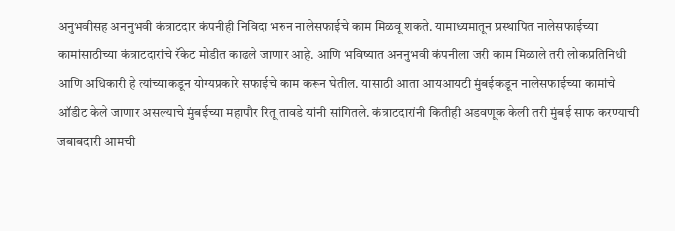अनुभवीसह अननुभवी कंत्राटदार कंपनीही निविदा भरुन नालेसफाईचे काम मिळवू शकते. यामाध्यमातून प्रस्थापित नालेसफाईच्या कामांसाठीच्या कंत्राटदारांचे रॅकेट मोडीत काढले जाणार आहे. आणि भविष्यात अननुभवी कंपनीला जरी काम मिळाले तरी लोकप्रतिनिधी आणि अधिकारी हे त्यांच्याकडून योग्यप्रकारे सफाईचे काम करून घेतील. यासाठी आता आयआयटी मुंबईकडून नालेसफाईच्या कामांचे ऑडीट केले जाणार असल्याचे मुंबईच्या महापौर रितू तावडे यांनी सांगितले. कंत्राटदारांनी कितीही अडवणूक केली तरी मुंबई साफ करण्याची जबाबदारी आमची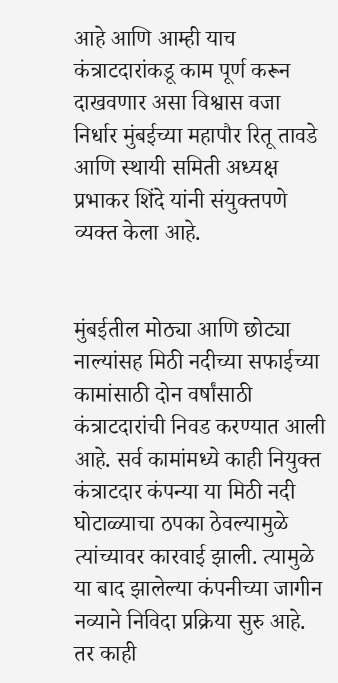आहे आणि आम्ही याच कंत्राटदारांकडू काम पूर्ण करून दाखवणार असा विश्वास वजा निर्धार मुंबईच्या महापौर रितू तावडे आणि स्थायी समिती अध्यक्ष प्रभाकर शिंदे यांनी संयुक्तपणे व्यक्त केला आहे.


मुंबईतील मोठ्या आणि छोट्या नाल्यांसह मिठी नदीच्या सफाईच्या कामांसाठी दोन वर्षांसाठी कंत्राटदारांची निवड करण्यात आली आहे. सर्व कामांमध्ये काही नियुक्त कंत्राटदार कंपन्या या मिठी नदी घोटाळ्याचा ठपका ठेवल्यामुळे त्यांच्यावर कारवाई झाली. त्यामुळे या बाद झालेल्या कंपनीच्या जागीन नव्याने निविदा प्रक्रिया सुरु आहे. तर काही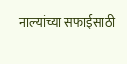नाल्यांच्या सफाईसाठी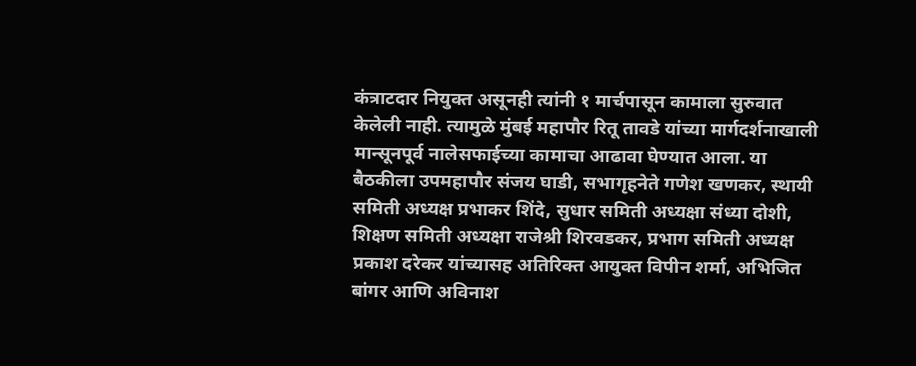कंत्राटदार नियुक्त असूनही त्यांनी १ मार्चपासून कामाला सुरुवात केलेली नाही. त्यामुळे मुंबई महापौर रितू तावडे यांच्या मार्गदर्शनाखाली मान्सूनपूर्व नालेसफाईच्या कामाचा आढावा घेण्यात आला. या बैठकीला उपमहापौर संजय घाडी, सभागृहनेते गणेश खणकर, स्थायी समिती अध्यक्ष प्रभाकर शिंदे, सुधार समिती अध्यक्षा संध्या दोशी, शिक्षण समिती अध्यक्षा राजेश्री शिरवडकर, प्रभाग समिती अध्यक्ष प्रकाश दरेकर यांच्यासह अतिरिक्त आयुक्त विपीन शर्मा, अभिजित बांगर आणि अविनाश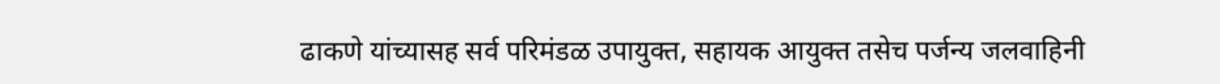ढाकणे यांच्यासह सर्व परिमंडळ उपायुक्त, सहायक आयुक्त तसेच पर्जन्य जलवाहिनी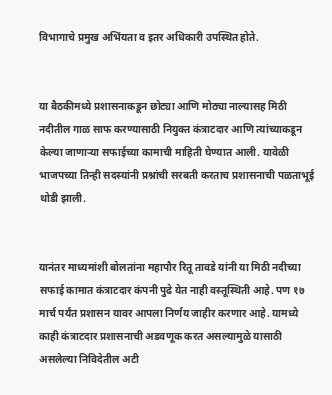विभागाचे प्रमुख अभिंयता व इतर अधिकारी उपस्थित होते.


या बैठकीमध्ये प्रशासनाकडून छोट्या आणि मोठ्या नाल्यासह मिठी नदीतील गाळ साफ करण्यासाठी नियुक्त कंत्राटदार आणि त्यांच्याकडून केल्या जाणाऱ्या सफाईच्या कामाची माहिती घेण्यात आली. यावेळी भाजपच्या तिन्ही सदस्यांनी प्रश्नांची सरबती करताच प्रशासनाची पळताभूई थोडी झाली.


यानंतर माध्यमांशी बोलतांना महापौर रितू तावडे यांनी या मिठी नदीच्या सफाई कामात कंत्राटदार कंपनी पुढे येत नाही वस्तूस्थिती आहे. पण १७ मार्च पर्यंत प्रशासन यावर आपला निर्णय जाहीर करणार आहे. यामध्ये काही कंत्राटदार प्रशासनाची अडवणूक करत असल्यामुळे यासाठी असलेल्या निविदेतील अटी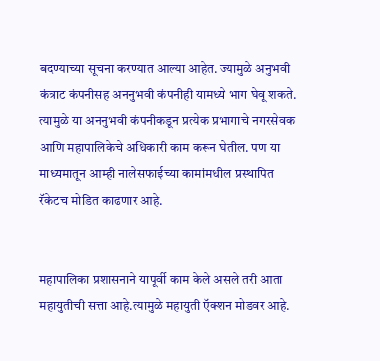बदण्याच्या सूचना करण्यात आल्या आहेत. ज्यामुळे अनुभवी कंत्राट कंपनीसह अननुभवी कंपनीही यामध्ये भाग घेवू शकते. त्यामुळे या अननुभवी कंपनीकडून प्रत्येक प्रभागाचे नगरसेवक आणि महापालिकेचे अधिकारी काम करून घेतील. पण या माध्यमातून आम्ही नालेसफाईच्या कामांमधील प्रस्थापित रॅकेटच मोडित काढणार आहे.


महापालिका प्रशासनाने यापूर्वी काम केले असले तरी आता महायुतीची सत्ता आहे.त्यामुळे महायुती ऍक्शन मोडवर आहे.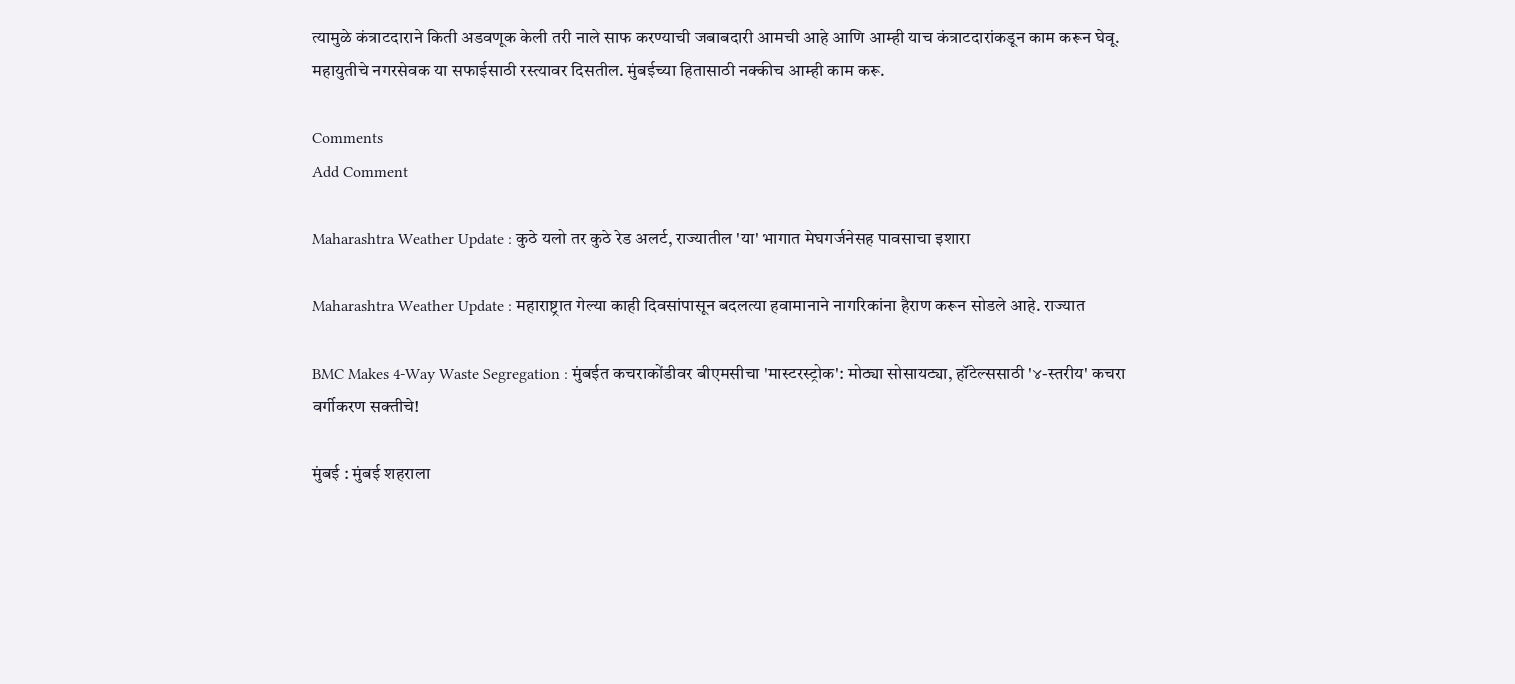त्यामुळे कंत्राटदाराने किती अडवणूक केली तरी नाले साफ करण्याची जबाबदारी आमची आहे आणि आम्ही याच कंत्राटदारांकडून काम करून घेवू. महायुतीचे नगरसेवक या सफाईसाठी रस्त्यावर दिसतील. मुंबईच्या हितासाठी नक्कीच आम्ही काम करू.

Comments
Add Comment

Maharashtra Weather Update : कुठे यलो तर कुठे रेड अलर्ट, राज्यातील 'या' भागात मेघगर्जनेसह पावसाचा इशारा

Maharashtra Weather Update : महाराष्ट्रात गेल्या काही दिवसांपासून बदलत्या हवामानाने नागरिकांना हैराण करून सोडले आहे. राज्यात

BMC Makes 4-Way Waste Segregation : मुंबईत कचराकोंडीवर बीएमसीचा 'मास्टरस्ट्रोक': मोठ्या सोसायट्या, हॉटेल्ससाठी '४-स्तरीय' कचरा वर्गीकरण सक्तीचे!

मुंबई : मुंबई शहराला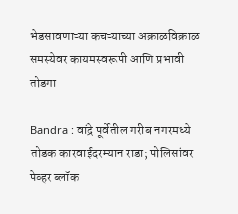भेडसावणाऱ्या कचऱ्याच्या अक्राळविक्राळ समस्येवर कायमस्वरूपी आणि प्रभावी तोडगा

Bandra : वांद्रे पूर्वेतील गरीब नगरमध्ये तोडक कारवाईदरम्यान राडा; पोलिसांवर पेव्हर ब्लॉक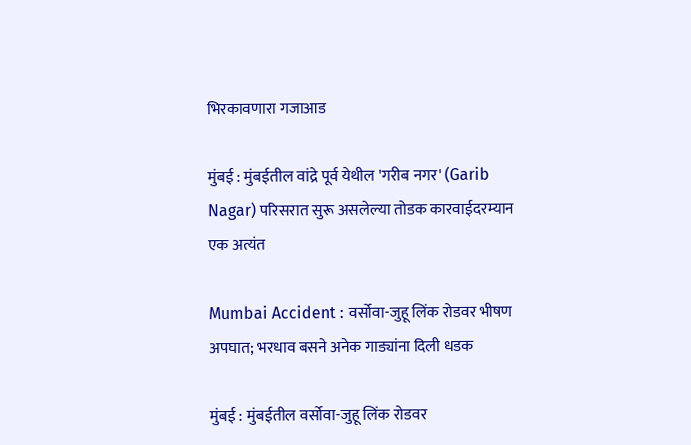भिरकावणारा गजाआड

मुंबई : मुंबईतील वांद्रे पूर्व येथील 'गरीब नगर' (Garib Nagar) परिसरात सुरू असलेल्या तोडक कारवाईदरम्यान एक अत्यंत

Mumbai Accident : वर्सोवा-जुहू लिंक रोडवर भीषण अपघात; भरधाव बसने अनेक गाड्यांना दिली धडक

मुंबई : मुंबईतील वर्सोवा-जुहू लिंक रोडवर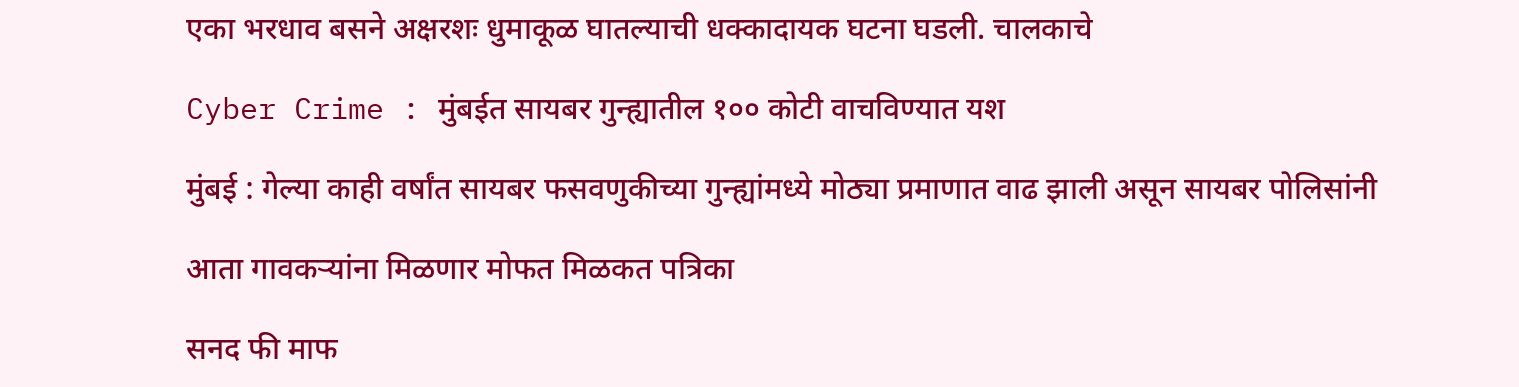एका भरधाव बसने अक्षरशः धुमाकूळ घातल्याची धक्कादायक घटना घडली. चालकाचे

Cyber Crime : मुंबईत सायबर गुन्ह्यातील १०० कोटी वाचविण्यात यश

मुंबई : गेल्या काही वर्षांत सायबर फसवणुकीच्या गुन्ह्यांमध्ये मोठ्या प्रमाणात वाढ झाली असून सायबर पोलिसांनी

आता गावकऱ्यांना मिळणार मोफत मिळकत पत्रिका

सनद फी माफ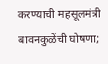करण्याची महसूलमंत्री बावनकुळेंची घोषणा;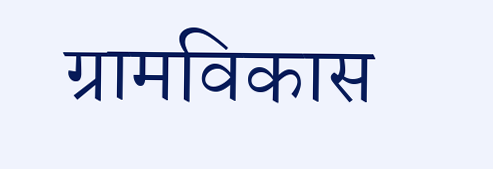ग्रामविकास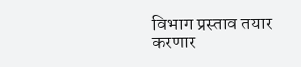विभाग प्रस्ताव तयार करणार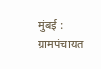मुंबई : ग्रामपंचायत